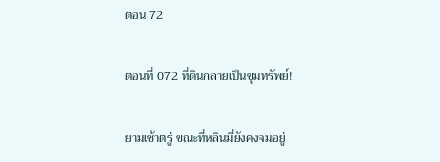ตอน 72

ตอนที่ 072 ที่ดินกลายเป็นขุมทรัพย์!

ยามเช้าตรู่ ขณะที่หลินมี่ยังคงจมอยู่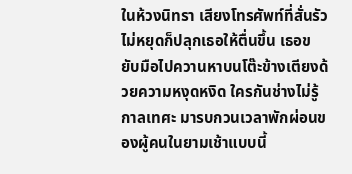ในห้วงนิทรา เสียงโทรศัพท์ที่สั่นรัวไม่หยุดก็ปลุกเธอให้ตื่นขึ้น เธอขยับมือไปควานหาบนโต๊ะข้างเตียงด้วยความหงุดหงิด ใครกันช่างไม่รู้กาลเทศะ มารบกวนเวลาพักผ่อนของผู้คนในยามเช้าแบบนี้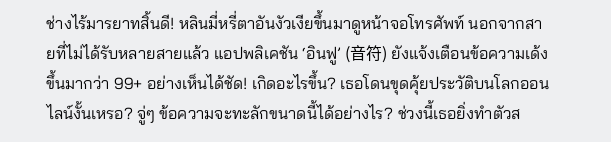ช่างไร้มารยาทสิ้นดี! หลินมี่หรี่ตาอันงัวเงียขึ้นมาดูหน้าจอโทรศัพท์ นอกจากสายที่ไม่ได้รับหลายสายแล้ว แอปพลิเคชัน ‘อินฟู’ (音符) ยังแจ้งเตือนข้อความเด้งขึ้นมากว่า 99+ อย่างเห็นได้ชัด! เกิดอะไรขึ้น? เธอโดนขุดคุ้ยประวัติบนโลกออนไลน์งั้นเหรอ? จู่ๆ ข้อความจะทะลักขนาดนี้ได้อย่างไร? ช่วงนี้เธอยิ่งทำตัวส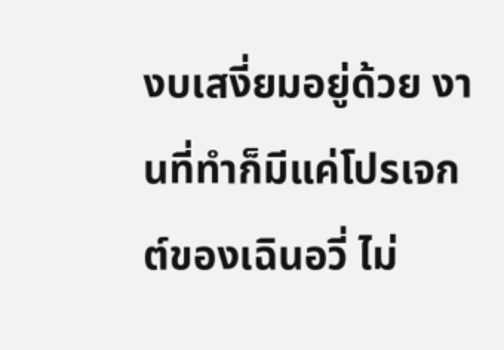งบเสงี่ยมอยู่ด้วย งานที่ทำก็มีแค่โปรเจกต์ของเฉินอวี่ ไม่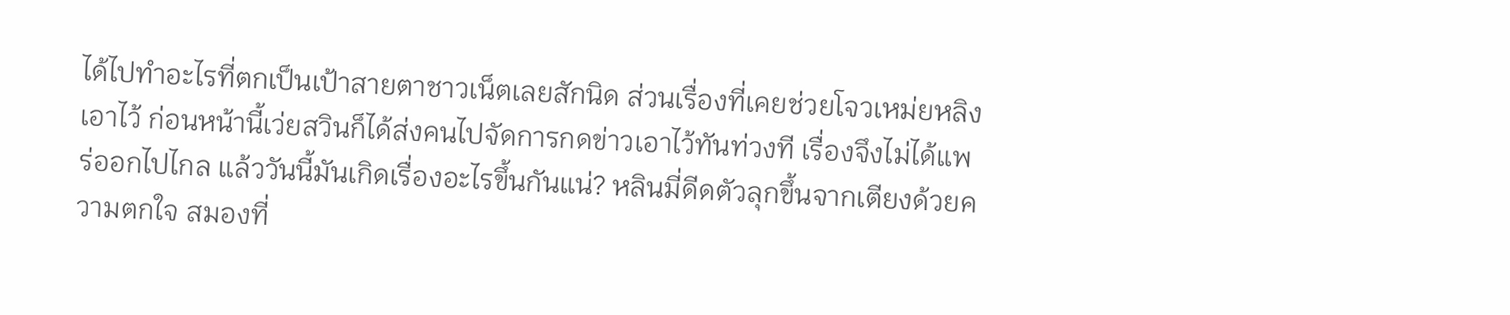ได้ไปทำอะไรที่ตกเป็นเป้าสายตาชาวเน็ตเลยสักนิด ส่วนเรื่องที่เคยช่วยโจวเหม่ยหลิงเอาไว้ ก่อนหน้านี้เว่ยสวินก็ได้ส่งคนไปจัดการกดข่าวเอาไว้ทันท่วงที เรื่องจึงไม่ได้แพร่ออกไปไกล แล้ววันนี้มันเกิดเรื่องอะไรขึ้นกันแน่? หลินมี่ดีดตัวลุกขึ้นจากเตียงด้วยความตกใจ สมองที่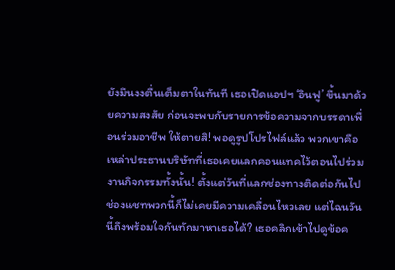ยังมึนงงตื่นเต็มตาในทันที เธอเปิดแอปฯ ‘อินฟู’ ขึ้นมาด้วยความสงสัย ก่อนจะพบกับรายการข้อความจากบรรดาเพื่อนร่วมอาชีพ ให้ตายสิ! พอดูรูปโปรไฟล์แล้ว พวกเขาคือเหล่าประธานบริษัทที่เธอเคยแลกคอนแทคไว้ตอนไปร่วมงานกิจกรรมทั้งนั้น! ตั้งแต่วันที่แลกช่องทางติดต่อกันไป ช่องแชทพวกนี้ก็ไม่เคยมีความเคลื่อนไหวเลย แต่ไฉนวันนี้ถึงพร้อมใจกันทักมาหาเธอได้? เธอคลิกเข้าไปดูข้อค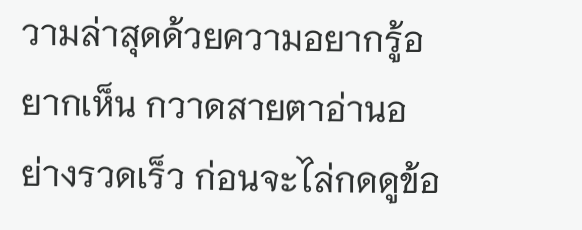วามล่าสุดด้วยความอยากรู้อยากเห็น กวาดสายตาอ่านอย่างรวดเร็ว ก่อนจะไล่กดดูข้อ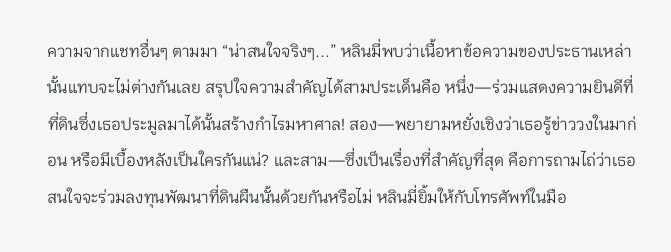ความจากแชทอื่นๆ ตามมา “น่าสนใจจริงๆ...” หลินมี่พบว่าเนื้อหาข้อความของประธานเหล่านั้นแทบจะไม่ต่างกันเลย สรุปใจความสำคัญได้สามประเด็นคือ หนึ่ง—ร่วมแสดงความยินดีที่ที่ดินซึ่งเธอประมูลมาได้นั้นสร้างกำไรมหาศาล! สอง—พยายามหยั่งเชิงว่าเธอรู้ข่าววงในมาก่อน หรือมีเบื้องหลังเป็นใครกันแน่? และสาม—ซึ่งเป็นเรื่องที่สำคัญที่สุด คือการถามไถ่ว่าเธอสนใจจะร่วมลงทุนพัฒนาที่ดินผืนนั้นด้วยกันหรือไม่ หลินมี่ยิ้มให้กับโทรศัพท์ในมือ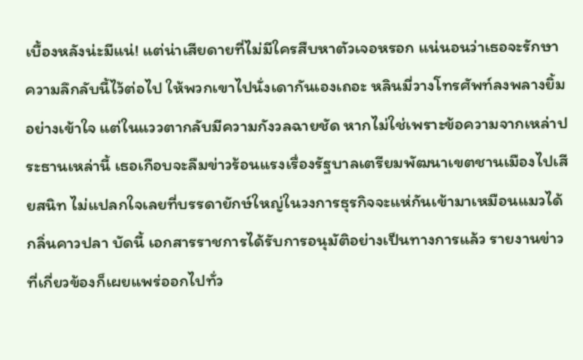เบื้องหลังน่ะมีแน่! แต่น่าเสียดายที่ไม่มีใครสืบหาตัวเจอหรอก แน่นอนว่าเธอจะรักษาความลึกลับนี้ไว้ต่อไป ให้พวกเขาไปนั่งเดากันเองเถอะ หลินมี่วางโทรศัพท์ลงพลางยิ้มอย่างเข้าใจ แต่ในแววตากลับมีความกังวลฉายชัด หากไม่ใช่เพราะข้อความจากเหล่าประธานเหล่านี้ เธอเกือบจะลืมข่าวร้อนแรงเรื่องรัฐบาลเตรียมพัฒนาเขตชานเมืองไปเสียสนิท ไม่แปลกใจเลยที่บรรดายักษ์ใหญ่ในวงการธุรกิจจะแห่กันเข้ามาเหมือนแมวได้กลิ่นคาวปลา บัดนี้ เอกสารราชการได้รับการอนุมัติอย่างเป็นทางการแล้ว รายงานข่าวที่เกี่ยวข้องก็เผยแพร่ออกไปทั่ว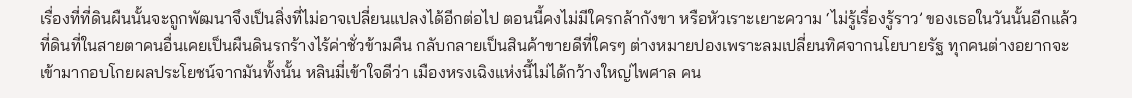เรื่องที่ที่ดินผืนนั้นจะถูกพัฒนาจึงเป็นสิ่งที่ไม่อาจเปลี่ยนแปลงได้อีกต่อไป ตอนนี้คงไม่มีใครกล้ากังขา หรือหัวเราะเยาะความ ‘ไม่รู้เรื่องรู้ราว’ ของเธอในวันนั้นอีกแล้ว ที่ดินที่ในสายตาคนอื่นเคยเป็นผืนดินรกร้างไร้ค่าชั่วข้ามคืน กลับกลายเป็นสินค้าขายดีที่ใครๆ ต่างหมายปองเพราะลมเปลี่ยนทิศจากนโยบายรัฐ ทุกคนต่างอยากจะเข้ามากอบโกยผลประโยชน์จากมันทั้งนั้น หลินมี่เข้าใจดีว่า เมืองหรงเฉิงแห่งนี้ไม่ได้กว้างใหญ่ไพศาล คน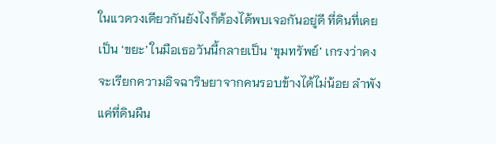ในแวดวงเดียวกันยังไงก็ต้องได้พบเจอกันอยู่ดี ที่ดินที่เคยเป็น ‘ขยะ’ ในมือเธอวันนี้กลายเป็น ‘ขุมทรัพย์’ เกรงว่าคงจะเรียกความอิจฉาริษยาจากคนรอบข้างได้ไม่น้อย ลำพังแค่ที่ดินผืน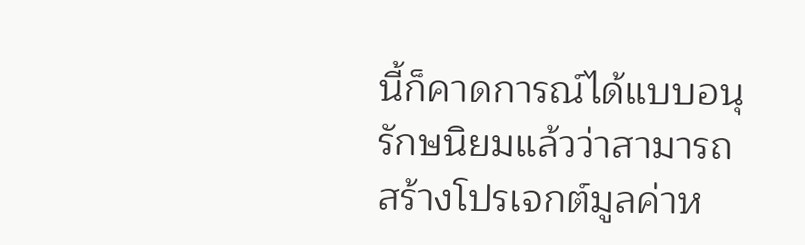นี้ก็คาดการณ์ได้แบบอนุรักษนิยมแล้วว่าสามารถสร้างโปรเจกต์มูลค่าห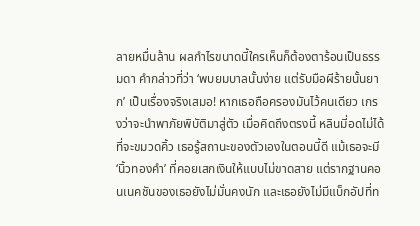ลายหมื่นล้าน ผลกำไรขนาดนี้ใครเห็นก็ต้องตาร้อนเป็นธรรมดา คำกล่าวที่ว่า ‘พบยมบาลนั้นง่าย แต่รับมือผีร้ายนั้นยาก’ เป็นเรื่องจริงเสมอ! หากเธอถือครองมันไว้คนเดียว เกรงว่าจะนำพาภัยพิบัติมาสู่ตัว เมื่อคิดถึงตรงนี้ หลินมี่อดไม่ได้ที่จะขมวดคิ้ว เธอรู้สถานะของตัวเองในตอนนี้ดี แม้เธอจะมี ‘นิ้วทองคำ’ ที่คอยเสกเงินให้แบบไม่ขาดสาย แต่รากฐานคอนเนคชันของเธอยังไม่มั่นคงนัก และเธอยังไม่มีแบ็กอัปที่ท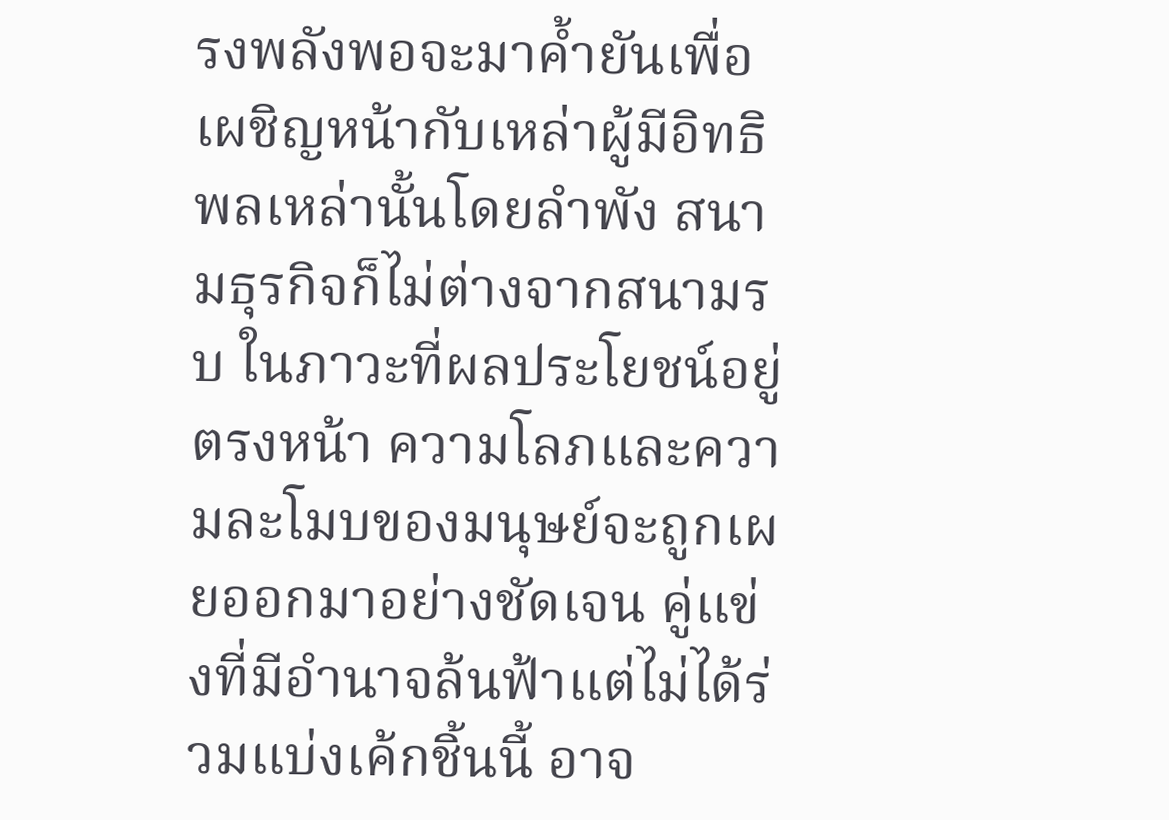รงพลังพอจะมาค้ำยันเพื่อเผชิญหน้ากับเหล่าผู้มีอิทธิพลเหล่านั้นโดยลำพัง สนามธุรกิจก็ไม่ต่างจากสนามรบ ในภาวะที่ผลประโยชน์อยู่ตรงหน้า ความโลภและความละโมบของมนุษย์จะถูกเผยออกมาอย่างชัดเจน คู่แข่งที่มีอำนาจล้นฟ้าแต่ไม่ได้ร่วมแบ่งเค้กชิ้นนี้ อาจ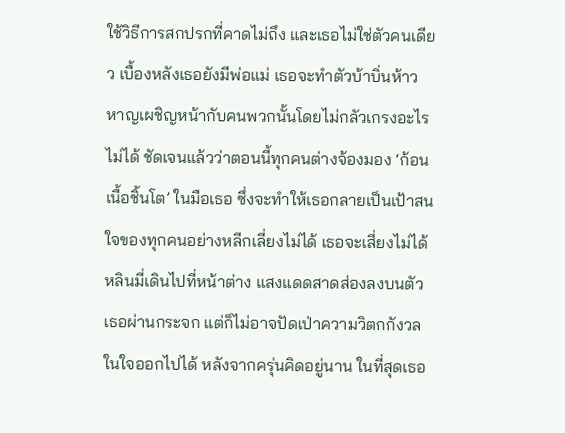ใช้วิธีการสกปรกที่คาดไม่ถึง และเธอไม่ใช่ตัวคนเดียว เบื้องหลังเธอยังมีพ่อแม่ เธอจะทำตัวบ้าบิ่นห้าวหาญเผชิญหน้ากับคนพวกนั้นโดยไม่กลัวเกรงอะไรไม่ได้ ชัดเจนแล้วว่าตอนนี้ทุกคนต่างจ้องมอง ‘ก้อนเนื้อชิ้นโต’ ในมือเธอ ซึ่งจะทำให้เธอกลายเป็นเป้าสนใจของทุกคนอย่างหลีกเลี่ยงไม่ได้ เธอจะเสี่ยงไม่ได้ หลินมี่เดินไปที่หน้าต่าง แสงแดดสาดส่องลงบนตัวเธอผ่านกระจก แต่ก็ไม่อาจปัดเป่าความวิตกกังวลในใจออกไปได้ หลังจากครุ่นคิดอยู่นาน ในที่สุดเธอ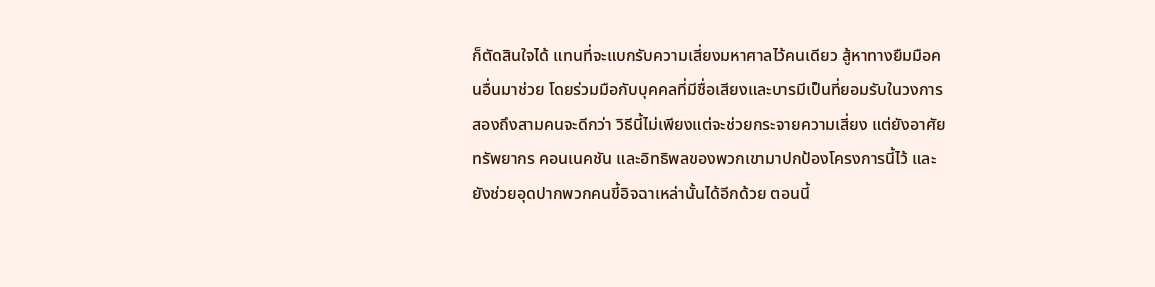ก็ตัดสินใจได้ แทนที่จะแบกรับความเสี่ยงมหาศาลไว้คนเดียว สู้หาทางยืมมือคนอื่นมาช่วย โดยร่วมมือกับบุคคลที่มีชื่อเสียงและบารมีเป็นที่ยอมรับในวงการสองถึงสามคนจะดีกว่า วิธีนี้ไม่เพียงแต่จะช่วยกระจายความเสี่ยง แต่ยังอาศัยทรัพยากร คอนเนคชัน และอิทธิพลของพวกเขามาปกป้องโครงการนี้ไว้ และยังช่วยอุดปากพวกคนขี้อิจฉาเหล่านั้นได้อีกด้วย ตอนนี้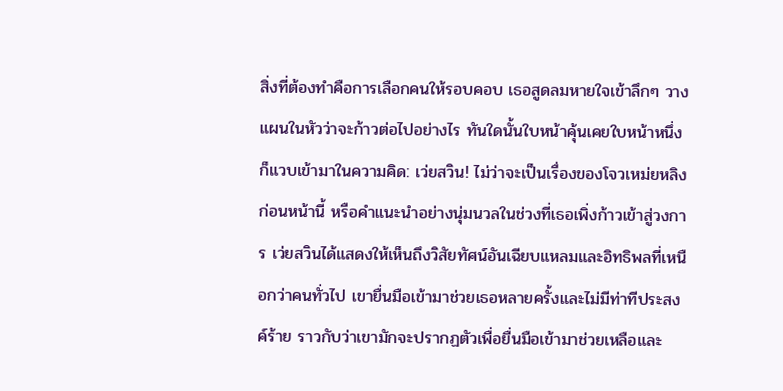สิ่งที่ต้องทำคือการเลือกคนให้รอบคอบ เธอสูดลมหายใจเข้าลึกๆ วางแผนในหัวว่าจะก้าวต่อไปอย่างไร ทันใดนั้นใบหน้าคุ้นเคยใบหน้าหนึ่งก็แวบเข้ามาในความคิด: เว่ยสวิน! ไม่ว่าจะเป็นเรื่องของโจวเหม่ยหลิงก่อนหน้านี้ หรือคำแนะนำอย่างนุ่มนวลในช่วงที่เธอเพิ่งก้าวเข้าสู่วงการ เว่ยสวินได้แสดงให้เห็นถึงวิสัยทัศน์อันเฉียบแหลมและอิทธิพลที่เหนือกว่าคนทั่วไป เขายื่นมือเข้ามาช่วยเธอหลายครั้งและไม่มีท่าทีประสงค์ร้าย ราวกับว่าเขามักจะปรากฏตัวเพื่อยื่นมือเข้ามาช่วยเหลือและ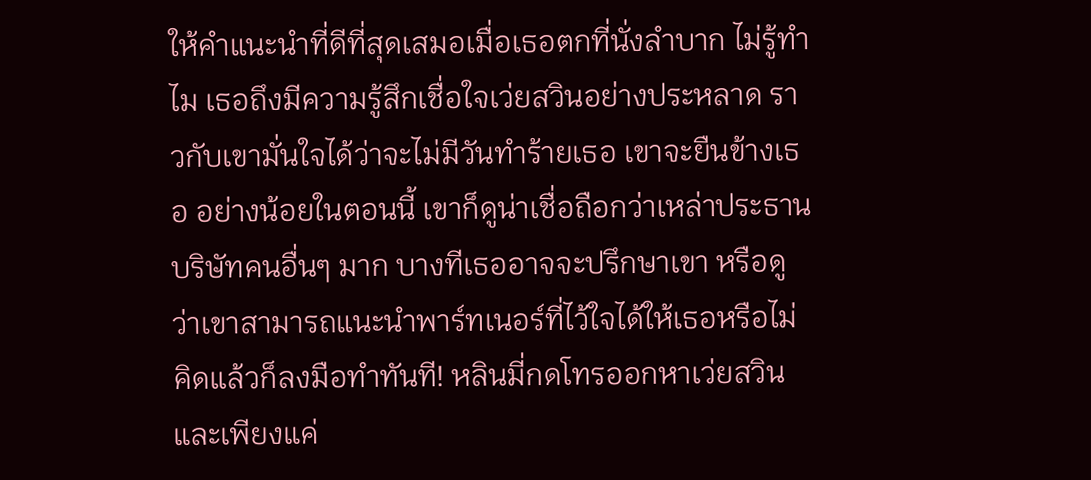ให้คำแนะนำที่ดีที่สุดเสมอเมื่อเธอตกที่นั่งลำบาก ไม่รู้ทำไม เธอถึงมีความรู้สึกเชื่อใจเว่ยสวินอย่างประหลาด ราวกับเขามั่นใจได้ว่าจะไม่มีวันทำร้ายเธอ เขาจะยืนข้างเธอ อย่างน้อยในตอนนี้ เขาก็ดูน่าเชื่อถือกว่าเหล่าประธานบริษัทคนอื่นๆ มาก บางทีเธออาจจะปรึกษาเขา หรือดูว่าเขาสามารถแนะนำพาร์ทเนอร์ที่ไว้ใจได้ให้เธอหรือไม่ คิดแล้วก็ลงมือทำทันที! หลินมี่กดโทรออกหาเว่ยสวิน และเพียงแค่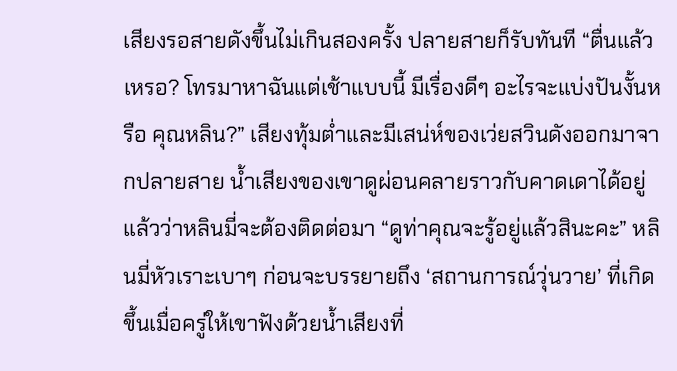เสียงรอสายดังขึ้นไม่เกินสองครั้ง ปลายสายก็รับทันที “ตื่นแล้วเหรอ? โทรมาหาฉันแต่เช้าแบบนี้ มีเรื่องดีๆ อะไรจะแบ่งปันงั้นหรือ คุณหลิน?” เสียงทุ้มต่ำและมีเสน่ห์ของเว่ยสวินดังออกมาจากปลายสาย น้ำเสียงของเขาดูผ่อนคลายราวกับคาดเดาได้อยู่แล้วว่าหลินมี่จะต้องติดต่อมา “ดูท่าคุณจะรู้อยู่แล้วสินะคะ” หลินมี่หัวเราะเบาๆ ก่อนจะบรรยายถึง ‘สถานการณ์วุ่นวาย’ ที่เกิดขึ้นเมื่อครู่ให้เขาฟังด้วยน้ำเสียงที่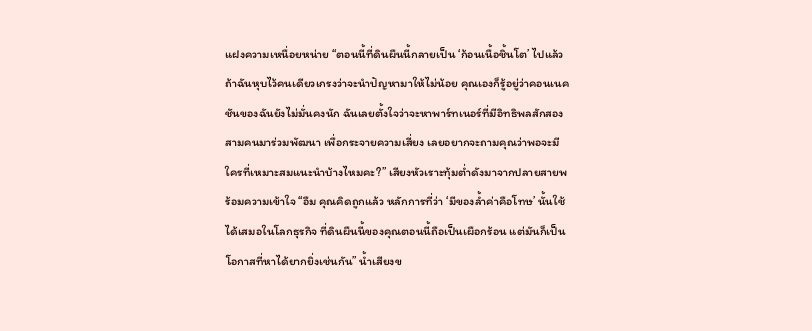แฝงความเหนื่อยหน่าย “ตอนนี้ที่ดินผืนนี้กลายเป็น ‘ก้อนเนื้อชิ้นโต’ ไปแล้ว ถ้าฉันหุบไว้คนเดียวเกรงว่าจะนำปัญหามาให้ไม่น้อย คุณเองก็รู้อยู่ว่าคอนเนคชันของฉันยังไม่มั่นคงนัก ฉันเลยตั้งใจว่าจะหาพาร์ทเนอร์ที่มีอิทธิพลสักสองสามคนมาร่วมพัฒนา เพื่อกระจายความเสี่ยง เลยอยากจะถามคุณว่าพอจะมีใครที่เหมาะสมแนะนำบ้างไหมคะ?” เสียงหัวเราะทุ้มต่ำดังมาจากปลายสายพร้อมความเข้าใจ “อืม คุณคิดถูกแล้ว หลักการที่ว่า ‘มีของล้ำค่าคือโทษ’ นั้นใช้ได้เสมอในโลกธุรกิจ ที่ดินผืนนี้ของคุณตอนนี้ถือเป็นเผือกร้อน แต่มันก็เป็นโอกาสที่หาได้ยากยิ่งเช่นกัน” น้ำเสียงข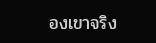องเขาจริง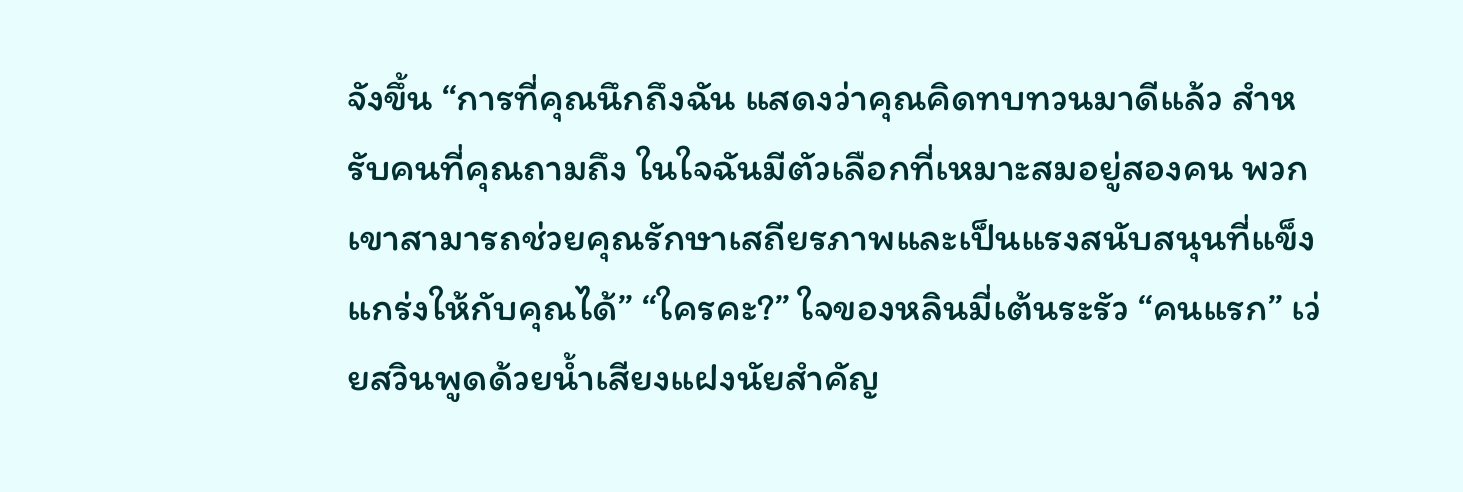จังขึ้น “การที่คุณนึกถึงฉัน แสดงว่าคุณคิดทบทวนมาดีแล้ว สำหรับคนที่คุณถามถึง ในใจฉันมีตัวเลือกที่เหมาะสมอยู่สองคน พวกเขาสามารถช่วยคุณรักษาเสถียรภาพและเป็นแรงสนับสนุนที่แข็งแกร่งให้กับคุณได้” “ใครคะ?” ใจของหลินมี่เต้นระรัว “คนแรก” เว่ยสวินพูดด้วยน้ำเสียงแฝงนัยสำคัญ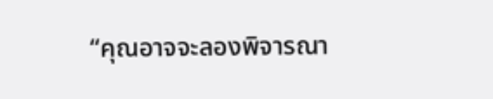“คุณอาจจะลองพิจารณา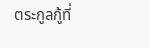ตระกูลกู้ที่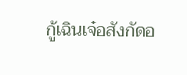กู้เฉินเจ๋อสังกัดอ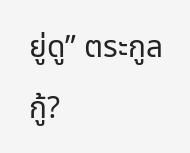ยู่ดู” ตระกูลกู้?